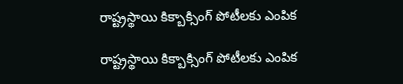రాష్ట్రస్థాయి కిక్బాక్సింగ్ పోటీలకు ఎంపిక

రాష్ట్రస్థాయి కిక్బాక్సింగ్ పోటీలకు ఎంపిక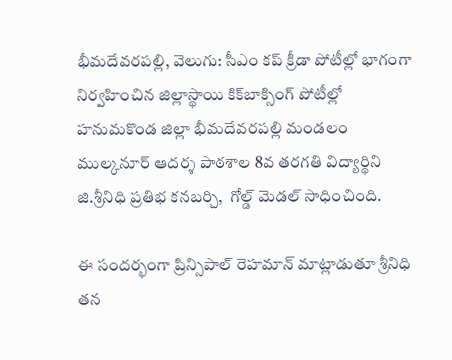భీమదేవరపల్లి, వెలుగు: సీఎం కప్ క్రీడా పోటీల్లో భాగంగా నిర్వహించిన జిల్లాస్థాయి కిక్‌బాక్సింగ్ పోటీల్లో హనుమకొండ జిల్లా భీమదేవరపల్లి మండలం ముల్కనూర్ ఆదర్శ పాఠశాల 8వ తరగతి విద్యార్థిని జి.శ్రీనిధి ప్రతిభ కనబర్చి,  గోల్డ్ మెడల్ సాధించింది.

ఈ సందర్భంగా ప్రిన్సిపాల్ రెహమాన్ మాట్లాడుతూ శ్రీనిధి తన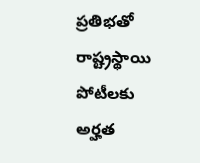ప్రతిభతో రాష్ట్రస్థాయి పోటీలకు అర్హత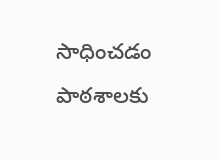సాధించడం పాఠశాలకు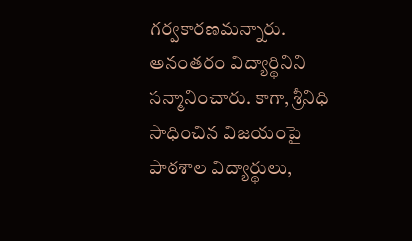గర్వకారణమన్నారు. అనంతరం విద్యార్థినిని సన్మానించారు. కాగా, శ్రీనిధి సాధించిన విజయంపై పాఠశాల విద్యార్థులు,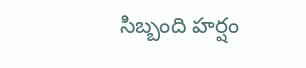సిబ్బంది హర్షం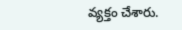వ్యక్తం చేశారు.